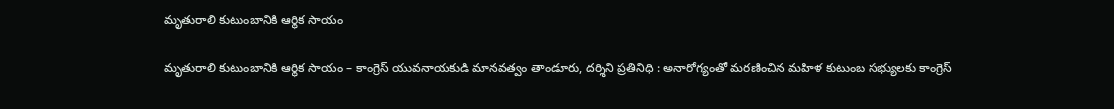మృతురాలి కుటుంబానికి ఆర్థిక సాయం

మృతురాలి కుటుంబానికి ఆర్థిక సాయం – కాంగ్రెస్ యువనాయకుడి మానవత్వం తాండూరు, దర్శిని ప్రతినిధి : అనారోగ్యంతో మరణించిన మహిళ కుటుంబ సభ్యులకు కాంగ్రెస్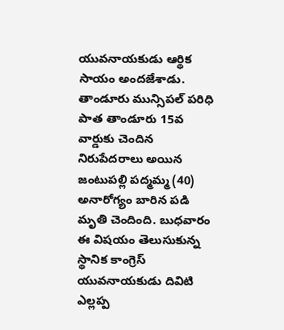యువనాయకుడు ఆర్థిక సాయం అందజేశాడు. తాండూరు మున్సిపల్ పరిధి పాత తాండూరు 15వ వార్డుకు చెందిన నిరుపేదరాలు అయిన జంటుపల్లి పద్మమ్మ (40) అనారోగ్యం బారిన పడి మృతి చెందింది. బుధవారం ఈ విషయం తెలుసుకున్న స్థానిక కాంగ్రెస్ యువనాయకుడు దివిటి ఎల్లప్ప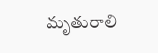మృతురాలి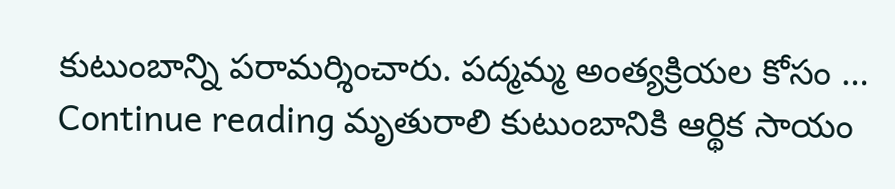కుటుంబాన్ని పరామర్శించారు. పద్మమ్మ అంత్యక్రియల కోసం … Continue reading మృతురాలి కుటుంబానికి ఆర్థిక సాయం